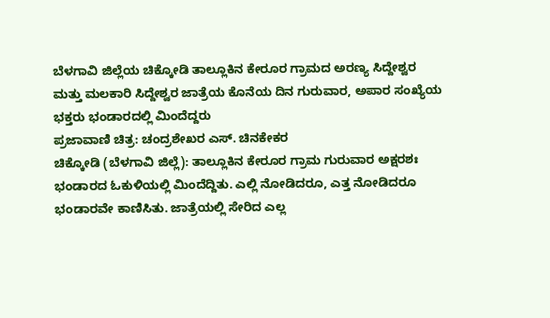ಬೆಳಗಾವಿ ಜಿಲ್ಲೆಯ ಚಿಕ್ಕೋಡಿ ತಾಲ್ಲೂಕಿನ ಕೇರೂರ ಗ್ರಾಮದ ಅರಣ್ಯ ಸಿದ್ದೇಶ್ವರ ಮತ್ತು ಮಲಕಾರಿ ಸಿದ್ದೇಶ್ವರ ಜಾತ್ರೆಯ ಕೊನೆಯ ದಿನ ಗುರುವಾರ, ಅಪಾರ ಸಂಖ್ಯೆಯ ಭಕ್ತರು ಭಂಡಾರದಲ್ಲಿ ಮಿಂದೆದ್ದರು
ಪ್ರಜಾವಾಣಿ ಚಿತ್ರ: ಚಂದ್ರಶೇಖರ ಎಸ್. ಚಿನಕೇಕರ
ಚಿಕ್ಕೋಡಿ (ಬೆಳಗಾವಿ ಜಿಲ್ಲೆ): ತಾಲ್ಲೂಕಿನ ಕೇರೂರ ಗ್ರಾಮ ಗುರುವಾರ ಅಕ್ಷರಶಃ ಭಂಡಾರದ ಓಕುಳಿಯಲ್ಲಿ ಮಿಂದೆದ್ದಿತು. ಎಲ್ಲಿ ನೋಡಿದರೂ, ಎತ್ತ ನೋಡಿದರೂ ಭಂಡಾರವೇ ಕಾಣಿಸಿತು. ಜಾತ್ರೆಯಲ್ಲಿ ಸೇರಿದ ಎಲ್ಲ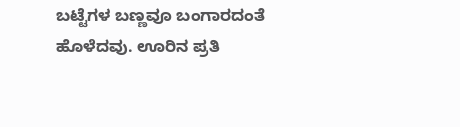ಬಟ್ಟೆಗಳ ಬಣ್ಣವೂ ಬಂಗಾರದಂತೆ ಹೊಳೆದವು. ಊರಿನ ಪ್ರತಿ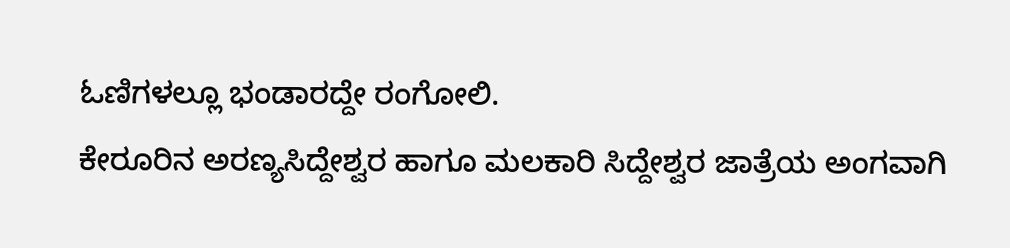ಓಣಿಗಳಲ್ಲೂ ಭಂಡಾರದ್ದೇ ರಂಗೋಲಿ.
ಕೇರೂರಿನ ಅರಣ್ಯಸಿದ್ದೇಶ್ವರ ಹಾಗೂ ಮಲಕಾರಿ ಸಿದ್ದೇಶ್ವರ ಜಾತ್ರೆಯ ಅಂಗವಾಗಿ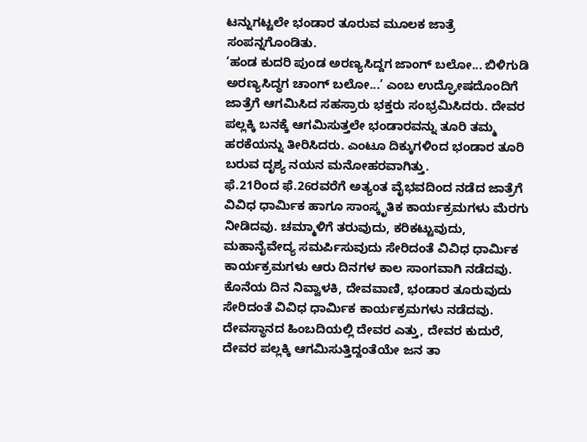ಟನ್ನುಗಟ್ಟಲೇ ಭಂಡಾರ ತೂರುವ ಮೂಲಕ ಜಾತ್ರೆ ಸಂಪನ್ನಗೊಂಡಿತು.
‘ಹಂಡ ಕುದರಿ ಪುಂಡ ಅರಣ್ಯಸಿದ್ದಗ ಜಾಂಗ್ ಬಲೋ... ಬಿಳಿಗುಡಿ ಅರಣ್ಯಸಿದ್ಧಗ ಚಾಂಗ್ ಬಲೋ...’ ಎಂಬ ಉದ್ಘೋಷದೊಂದಿಗೆ ಜಾತ್ರೆಗೆ ಆಗಮಿಸಿದ ಸಹಸ್ರಾರು ಭಕ್ತರು ಸಂಭ್ರಮಿಸಿದರು. ದೇವರ ಪಲ್ಲಕ್ಕಿ ಬನಕ್ಕೆ ಆಗಮಿಸುತ್ತಲೇ ಭಂಡಾರವನ್ನು ತೂರಿ ತಮ್ಮ ಹರಕೆಯನ್ನು ತೀರಿಸಿದರು. ಎಂಟೂ ದಿಕ್ಕುಗಳಿಂದ ಭಂಡಾರ ತೂರಿ ಬರುವ ದೃಶ್ಯ ನಯನ ಮನೋಹರವಾಗಿತ್ತು.
ಫೆ.21ರಿಂದ ಫೆ.26ರವರೆಗೆ ಅತ್ಯಂತ ವೈಭವದಿಂದ ನಡೆದ ಜಾತ್ರೆಗೆ ವಿವಿಧ ಧಾರ್ಮಿಕ ಹಾಗೂ ಸಾಂಸ್ಕೃತಿಕ ಕಾರ್ಯಕ್ರಮಗಳು ಮೆರಗು ನೀಡಿದವು. ಚಮ್ಮಾಳಿಗೆ ತರುವುದು, ಕರಿಕಟ್ಟುವುದು, ಮಹಾನೈವೇದ್ಯ ಸಮರ್ಪಿಸುವುದು ಸೇರಿದಂತೆ ವಿವಿಧ ಧಾರ್ಮಿಕ ಕಾರ್ಯಕ್ರಮಗಳು ಆರು ದಿನಗಳ ಕಾಲ ಸಾಂಗವಾಗಿ ನಡೆದವು.
ಕೊನೆಯ ದಿನ ನಿವ್ವಾಳಕಿ, ದೇವವಾಣಿ, ಭಂಡಾರ ತೂರುವುದು ಸೇರಿದಂತೆ ವಿವಿಧ ಧಾರ್ಮಿಕ ಕಾರ್ಯಕ್ರಮಗಳು ನಡೆದವು. ದೇವಸ್ಥಾನದ ಹಿಂಬದಿಯಲ್ಲಿ ದೇವರ ಎತ್ತು, ದೇವರ ಕುದುರೆ, ದೇವರ ಪಲ್ಲಕ್ಕಿ ಆಗಮಿಸುತ್ತಿದ್ದಂತೆಯೇ ಜನ ತಾ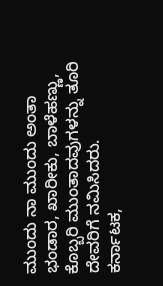ಮುಂದು ನಾ ಮುಂದು ಅಂತಾ ಭಂಡಾರ, ಖಾರೀಕು, ಬಾಳೆಹಣ್ಣು, ಕೊಬ್ಬರಿ ಮುಂತಾದವುಗಳನ್ನು ತೂರಿ ದೇವರಿಗೆ ನಮಿಸಿದರು.
ಕರ್ನಾಟಕ,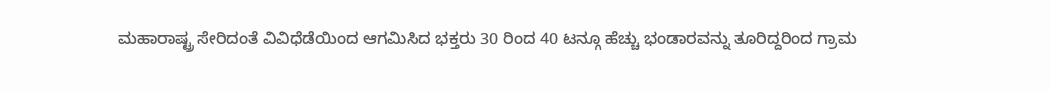ಮಹಾರಾಷ್ಟ್ರ ಸೇರಿದಂತೆ ವಿವಿಧೆಡೆಯಿಂದ ಆಗಮಿಸಿದ ಭಕ್ತರು 30 ರಿಂದ 40 ಟನ್ಗೂ ಹೆಚ್ಚು ಭಂಡಾರವನ್ನು ತೂರಿದ್ದರಿಂದ ಗ್ರಾಮ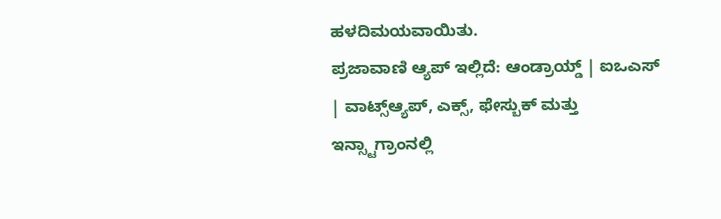ಹಳದಿಮಯವಾಯಿತು.
ಪ್ರಜಾವಾಣಿ ಆ್ಯಪ್ ಇಲ್ಲಿದೆ: ಆಂಡ್ರಾಯ್ಡ್ | ಐಒಎಸ್ | ವಾಟ್ಸ್ಆ್ಯಪ್, ಎಕ್ಸ್, ಫೇಸ್ಬುಕ್ ಮತ್ತು ಇನ್ಸ್ಟಾಗ್ರಾಂನಲ್ಲಿ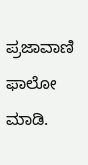ಪ್ರಜಾವಾಣಿ ಫಾಲೋ ಮಾಡಿ.